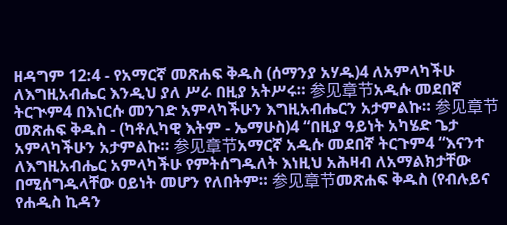ዘዳግም 12:4 - የአማርኛ መጽሐፍ ቅዱስ (ሰማንያ አሃዱ)4 ለአምላካችሁ ለእግዚአብሔር እንዲህ ያለ ሥራ በዚያ አትሥሩ። 参见章节አዲሱ መደበኛ ትርጒም4 በእነርሱ መንገድ አምላካችሁን እግዚአብሔርን አታምልኩ። 参见章节መጽሐፍ ቅዱስ - (ካቶሊካዊ እትም - ኤማሁስ)4 “በዚያ ዓይነት አካሄድ ጌታ አምላካችሁን አታምልኩ። 参见章节አማርኛ አዲሱ መደበኛ ትርጉም4 “እናንተ ለእግዚአብሔር አምላካችሁ የምትሰግዱለት እነዚህ አሕዛብ ለአማልክታቸው በሚሰግዱላቸው ዐይነት መሆን የለበትም። 参见章节መጽሐፍ ቅዱስ (የብሉይና የሐዲስ ኪዳን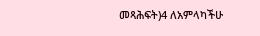መጻሕፍት)4 ለአምላካችሁ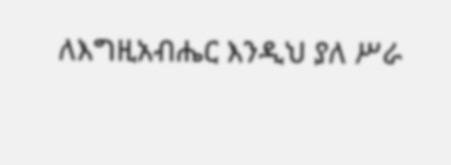ለእግዚአብሔር እንዲህ ያለ ሥራ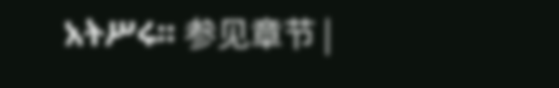አትሥሩ። 参见章节 |